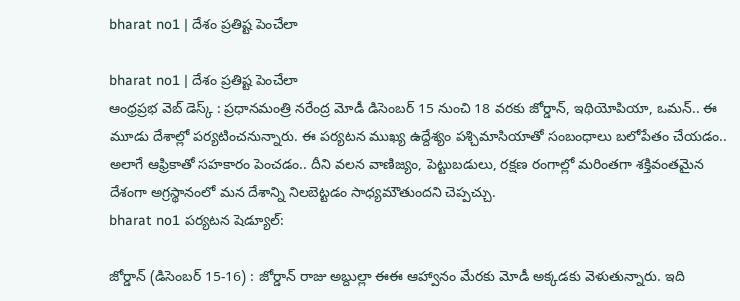bharat no1 | దేశం ప్రతిష్ట పెంచేలా

bharat no1 | దేశం ప్రతిష్ట పెంచేలా
ఆంధ్రప్రభ వెబ్ డెస్క్ : ప్రధానమంత్రి నరేంద్ర మోడీ డిసెంబర్ 15 నుంచి 18 వరకు జోర్డాన్, ఇథియోపియా, ఒమన్.. ఈ మూడు దేశాల్లో పర్యటించనున్నారు. ఈ పర్యటన ముఖ్య ఉద్దేశ్యం పశ్చిమాసియాతో సంబంధాలు బలోపేతం చేయడం.. అలాగే ఆఫ్రికాతో సహకారం పెంచడం.. దీని వలన వాణిజ్యం, పెట్టుబడులు, రక్షణ రంగాల్లో మరింతగా శక్తివంతమైన దేశంగా అగ్రస్థానంలో మన దేశాన్ని నిలబెట్టడం సాధ్యమౌతుందని చెప్పచ్చు.
bharat no1 పర్యటన షెడ్యూల్:

జోర్డాన్ (డిసెంబర్ 15-16) : జోర్డాన్ రాజు అబ్దుల్లా ఈఈ ఆహ్వానం మేరకు మోడీ అక్కడకు వెళుతున్నారు. ఇది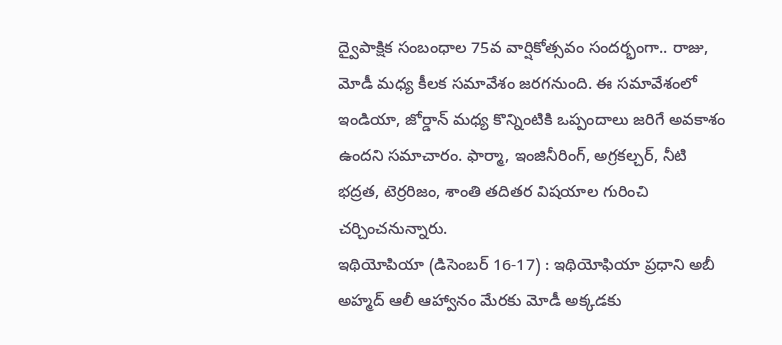ద్వైపాక్షిక సంబంధాల 75వ వార్షికోత్సవం సందర్భంగా.. రాజు, మోడీ మధ్య కీలక సమావేశం జరగనుంది. ఈ సమావేశంలో ఇండియా, జోర్డాన్ మధ్య కొన్నింటికి ఒప్పందాలు జరిగే అవకాశం ఉందని సమాచారం. ఫార్మా, ఇంజినీరింగ్, అగ్రకల్చర్, నీటి భద్రత, టెర్రరిజం, శాంతి తదితర విషయాల గురించి చర్చించనున్నారు.
ఇథియోపియా (డిసెంబర్ 16-17) : ఇథియోఫియా ప్రధాని అబీ అహ్మద్ ఆలీ ఆహ్వానం మేరకు మోడీ అక్కడకు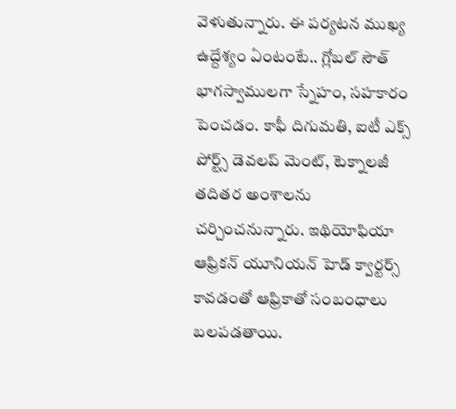వెళుతున్నారు. ఈ పర్యటన ముఖ్య ఉద్దేశ్యం ఏంటంటే.. గ్లోబల్ సౌత్ భాగస్వాములగా స్నేహం, సహకారం పెంచడం. కాఫీ దిగుమతి, ఐటీ ఎక్స్ పోర్ట్స్ డెవలప్ మెంట్, టెక్నాలజీ తదితర అంశాలను చర్చించనున్నారు. ఇథియోఫియా ఆఫ్రికన్ యూనియన్ హెడ్ క్వార్టర్స్ కావడంతో ఆఫ్రికాతో సంబంధాలు బలపడతాయి.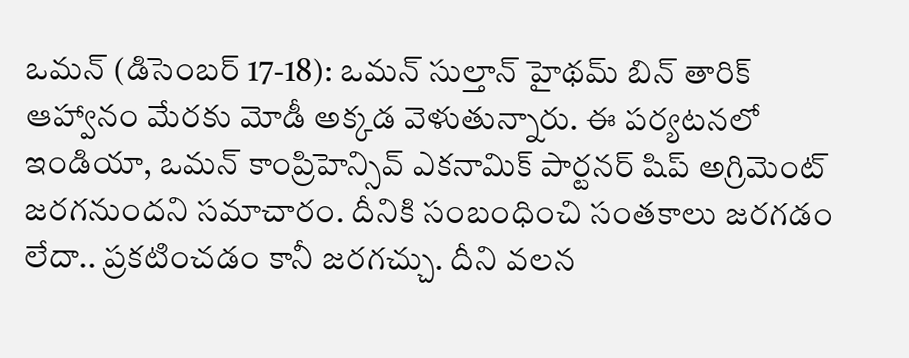ఒమన్ (డిసెంబర్ 17-18): ఒమన్ సుల్తాన్ హైథమ్ బిన్ తారిక్ ఆహ్వానం మేరకు మోడీ అక్కడ వెళుతున్నారు. ఈ పర్యటనలో ఇండియా, ఒమన్ కాంప్రిహెన్సివ్ ఎకనామిక్ పార్టనర్ షిప్ అగ్రిమెంట్ జరగనుందని సమాచారం. దీనికి సంబంధించి సంతకాలు జరగడం లేదా.. ప్రకటించడం కానీ జరగచ్చు. దీని వలన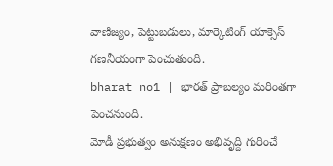వాణిజ్యం, పెట్టుబడులు, మార్కెటింగ్ యాక్సెస్ గణనీయంగా పెంచుతుంది.
bharat no1 | భారత్ ప్రాబల్యం మరింతగా పెంచనుంది.
మోడీ ప్రభుత్వం అనుక్షణం అభివృద్ది గురించే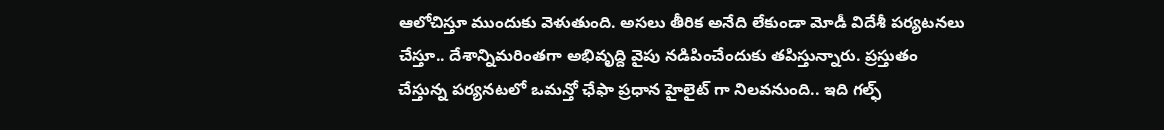ఆలోచిస్తూ ముందుకు వెళుతుంది. అసలు తీరిక అనేది లేకుండా మోడీ విదేశీ పర్యటనలు చేస్తూ.. దేశాన్నిమరింతగా అభివృద్ది వైపు నడిపించేందుకు తపిస్తున్నారు. ప్రస్తుతం చేస్తున్న పర్యనటలో ఒమన్తో ఛేఫా ప్రధాన హైలైట్ గా నిలవనుంది.. ఇది గల్ఫ్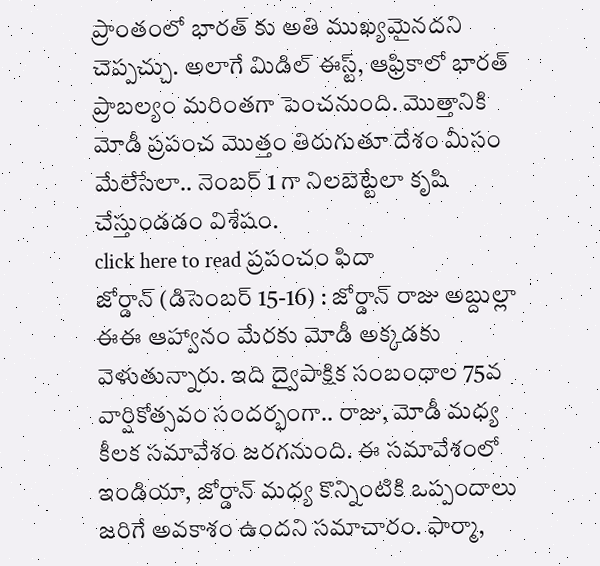ప్రాంతంలో భారత్ కు అతి ముఖ్యమైనదని చెప్పచ్చు. అలాగే మిడిల్ ఈస్ట్, ఆఫ్రికాలో భారత్ ప్రాబల్యం మరింతగా పెంచనుంది. మొత్తానికి మోడీ ప్రపంచ మొత్తం తిరుగుతూ దేశం మీసం మేలేసేలా.. నెంబర్ 1 గా నిలబెట్టేలా కృషి చేస్తుండడం విశేషం.
click here to read ప్రపంచం ఫిదా
జోర్డాన్ (డిసెంబర్ 15-16) : జోర్డాన్ రాజు అబ్దుల్లా ఈఈ ఆహ్వానం మేరకు మోడీ అక్కడకు వెళుతున్నారు. ఇది ద్వైపాక్షిక సంబంధాల 75వ వార్షికోత్సవం సందర్భంగా.. రాజు, మోడీ మధ్య కీలక సమావేశం జరగనుంది. ఈ సమావేశంలో ఇండియా, జోర్డాన్ మధ్య కొన్నింటికి ఒప్పందాలు జరిగే అవకాశం ఉందని సమాచారం. ఫార్మా,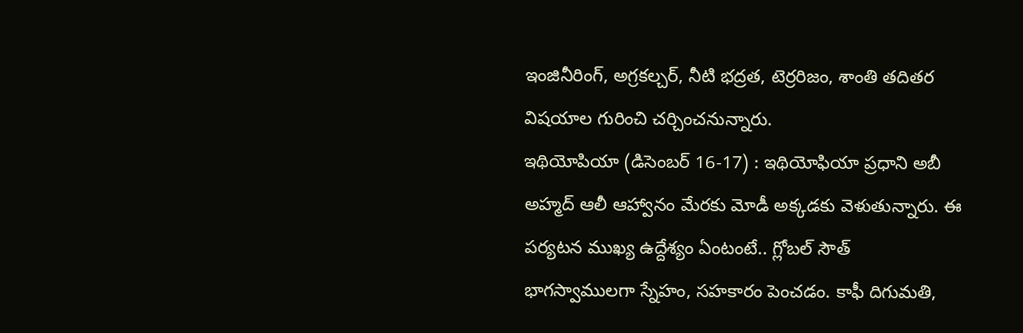ఇంజినీరింగ్, అగ్రకల్చర్, నీటి భద్రత, టెర్రరిజం, శాంతి తదితర విషయాల గురించి చర్చించనున్నారు.
ఇథియోపియా (డిసెంబర్ 16-17) : ఇథియోఫియా ప్రధాని అబీ అహ్మద్ ఆలీ ఆహ్వానం మేరకు మోడీ అక్కడకు వెళుతున్నారు. ఈ పర్యటన ముఖ్య ఉద్దేశ్యం ఏంటంటే.. గ్లోబల్ సౌత్ భాగస్వాములగా స్నేహం, సహకారం పెంచడం. కాఫీ దిగుమతి,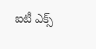ఐటీ ఎక్స్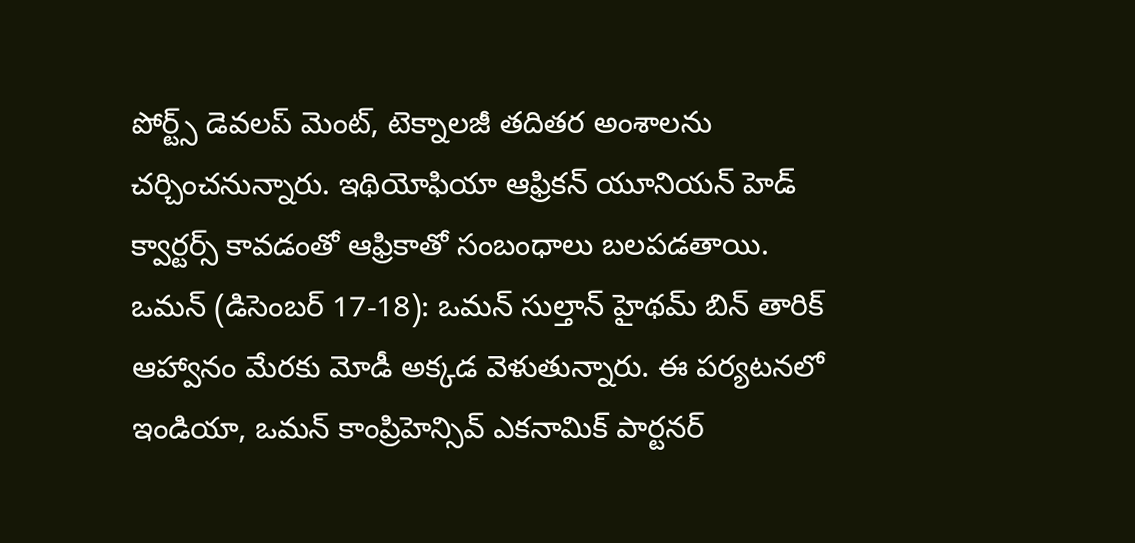పోర్ట్స్ డెవలప్ మెంట్, టెక్నాలజీ తదితర అంశాలను చర్చించనున్నారు. ఇథియోఫియా ఆఫ్రికన్ యూనియన్ హెడ్ క్వార్టర్స్ కావడంతో ఆఫ్రికాతో సంబంధాలు బలపడతాయి.
ఒమన్ (డిసెంబర్ 17-18): ఒమన్ సుల్తాన్ హైథమ్ బిన్ తారిక్ ఆహ్వానం మేరకు మోడీ అక్కడ వెళుతున్నారు. ఈ పర్యటనలో ఇండియా, ఒమన్ కాంప్రిహెన్సివ్ ఎకనామిక్ పార్టనర్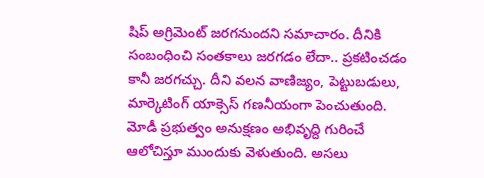షిప్ అగ్రిమెంట్ జరగనుందని సమాచారం. దీనికి సంబంధించి సంతకాలు జరగడం లేదా.. ప్రకటించడం కానీ జరగచ్చు. దీని వలన వాణిజ్యం, పెట్టుబడులు, మార్కెటింగ్ యాక్సెస్ గణనీయంగా పెంచుతుంది.
మోడీ ప్రభుత్వం అనుక్షణం అభివృద్ది గురించే ఆలోచిస్తూ ముందుకు వెళుతుంది. అసలు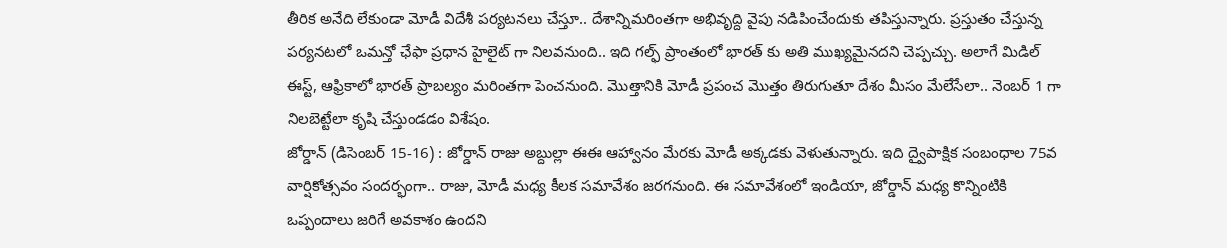తీరిక అనేది లేకుండా మోడీ విదేశీ పర్యటనలు చేస్తూ.. దేశాన్నిమరింతగా అభివృద్ది వైపు నడిపించేందుకు తపిస్తున్నారు. ప్రస్తుతం చేస్తున్న పర్యనటలో ఒమన్తో ఛేఫా ప్రధాన హైలైట్ గా నిలవనుంది.. ఇది గల్ఫ్ ప్రాంతంలో భారత్ కు అతి ముఖ్యమైనదని చెప్పచ్చు. అలాగే మిడిల్ ఈస్ట్, ఆఫ్రికాలో భారత్ ప్రాబల్యం మరింతగా పెంచనుంది. మొత్తానికి మోడీ ప్రపంచ మొత్తం తిరుగుతూ దేశం మీసం మేలేసేలా.. నెంబర్ 1 గా నిలబెట్టేలా కృషి చేస్తుండడం విశేషం.
జోర్డాన్ (డిసెంబర్ 15-16) : జోర్డాన్ రాజు అబ్దుల్లా ఈఈ ఆహ్వానం మేరకు మోడీ అక్కడకు వెళుతున్నారు. ఇది ద్వైపాక్షిక సంబంధాల 75వ వార్షికోత్సవం సందర్భంగా.. రాజు, మోడీ మధ్య కీలక సమావేశం జరగనుంది. ఈ సమావేశంలో ఇండియా, జోర్డాన్ మధ్య కొన్నింటికి ఒప్పందాలు జరిగే అవకాశం ఉందని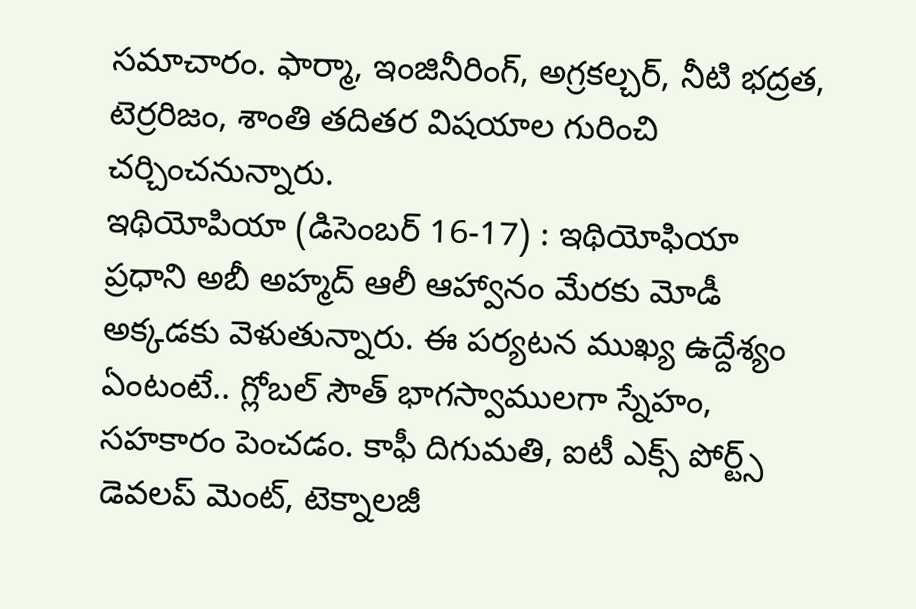సమాచారం. ఫార్మా, ఇంజినీరింగ్, అగ్రకల్చర్, నీటి భద్రత, టెర్రరిజం, శాంతి తదితర విషయాల గురించి చర్చించనున్నారు.
ఇథియోపియా (డిసెంబర్ 16-17) : ఇథియోఫియా ప్రధాని అబీ అహ్మద్ ఆలీ ఆహ్వానం మేరకు మోడీ అక్కడకు వెళుతున్నారు. ఈ పర్యటన ముఖ్య ఉద్దేశ్యం ఏంటంటే.. గ్లోబల్ సౌత్ భాగస్వాములగా స్నేహం, సహకారం పెంచడం. కాఫీ దిగుమతి, ఐటీ ఎక్స్ పోర్ట్స్ డెవలప్ మెంట్, టెక్నాలజీ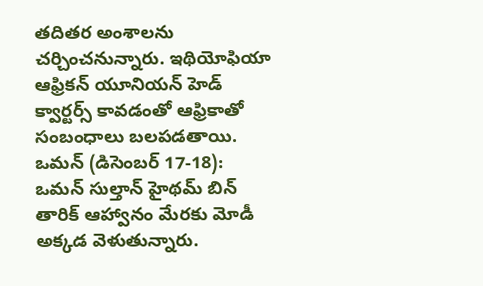తదితర అంశాలను చర్చించనున్నారు. ఇథియోఫియా ఆఫ్రికన్ యూనియన్ హెడ్ క్వార్టర్స్ కావడంతో ఆఫ్రికాతో సంబంధాలు బలపడతాయి.
ఒమన్ (డిసెంబర్ 17-18): ఒమన్ సుల్తాన్ హైథమ్ బిన్ తారిక్ ఆహ్వానం మేరకు మోడీ అక్కడ వెళుతున్నారు.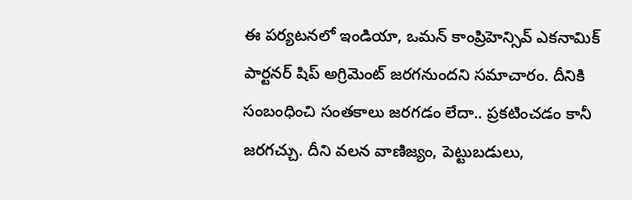ఈ పర్యటనలో ఇండియా, ఒమన్ కాంప్రిహెన్సివ్ ఎకనామిక్ పార్టనర్ షిప్ అగ్రిమెంట్ జరగనుందని సమాచారం. దీనికి సంబంధించి సంతకాలు జరగడం లేదా.. ప్రకటించడం కానీ జరగచ్చు. దీని వలన వాణిజ్యం, పెట్టుబడులు,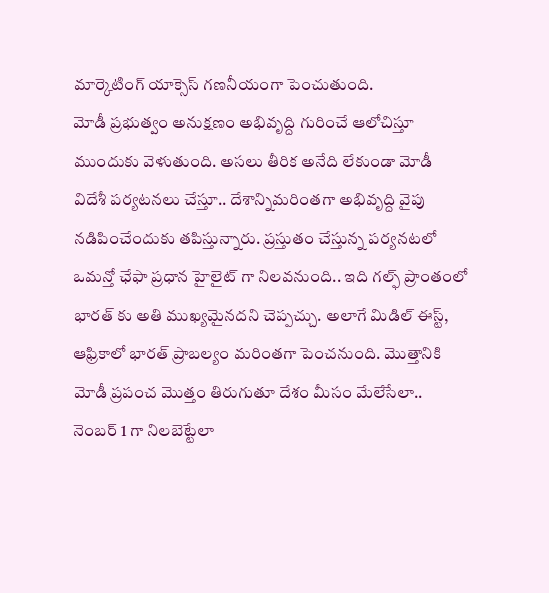మార్కెటింగ్ యాక్సెస్ గణనీయంగా పెంచుతుంది.
మోడీ ప్రభుత్వం అనుక్షణం అభివృద్ది గురించే ఆలోచిస్తూ ముందుకు వెళుతుంది. అసలు తీరిక అనేది లేకుండా మోడీ విదేశీ పర్యటనలు చేస్తూ.. దేశాన్నిమరింతగా అభివృద్ది వైపు నడిపించేందుకు తపిస్తున్నారు. ప్రస్తుతం చేస్తున్న పర్యనటలో ఒమన్తో ఛేఫా ప్రధాన హైలైట్ గా నిలవనుంది.. ఇది గల్ఫ్ ప్రాంతంలో భారత్ కు అతి ముఖ్యమైనదని చెప్పచ్చు. అలాగే మిడిల్ ఈస్ట్, ఆఫ్రికాలో భారత్ ప్రాబల్యం మరింతగా పెంచనుంది. మొత్తానికి మోడీ ప్రపంచ మొత్తం తిరుగుతూ దేశం మీసం మేలేసేలా.. నెంబర్ 1 గా నిలబెట్టేలా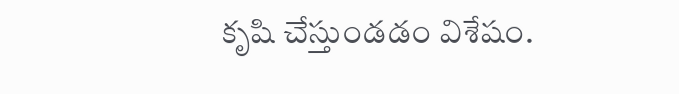కృషి చేస్తుండడం విశేషం.